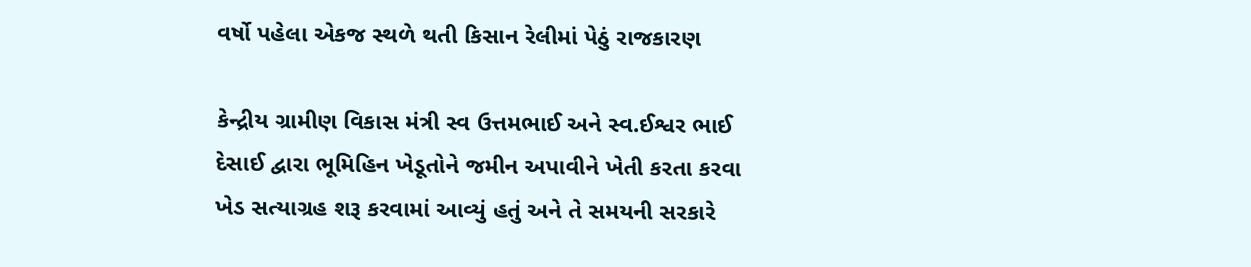વર્ષો પહેલા એકજ સ્થળે થતી કિસાન રેલીમાં પેઠું રાજકારણ

કેન્દ્રીય ગ્રામીણ વિકાસ મંત્રી સ્વ ઉત્તમભાઈ અને સ્વ.ઈશ્વર ભાઈ દેસાઈ દ્વારા ભૂમિહિન ખેડૂતોને જમીન અપાવીને ખેતી કરતા કરવા ખેડ સત્યાગ્રહ શરૂ કરવામાં આવ્યું હતું અને તે સમયની સરકારે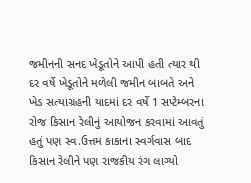જમીનની સનદ ખેડૂતોને આપી હતી ત્યાર થી દર વર્ષે ખેડૂતોને મળેલી જમીન બાબતે અને ખેડ સત્યાગ્રહની યાદમાં દર વર્ષે 1 સપ્ટેમ્બરના રોજ કિસાન રેલીનું આયોજન કરવામાં આવતું હતું પણ સ્વ.ઉત્તમ કાકાના સ્વર્ગવાસ બાદ કિસાન રેલીને પણ રાજકીય રંગ લાગ્યો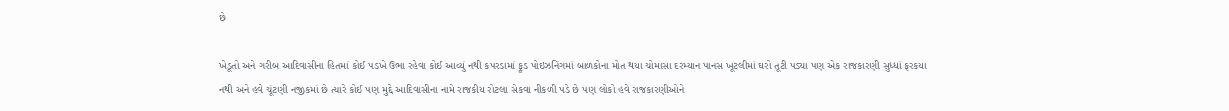છે

ખેડૂતો અને ગરીબ આદિવાસીના હિતમાં કોઈ પડખે ઉભા રહેવા કોઈ આવ્યું નથી કપરડામાં ફૂડ પોઇઝનિંગમાં બાળકોના મોત થયા ચોમાસા દરમ્યાન પાનસ ખૂટલીમાં ઘરો તૂટી પડ્યા પણ એક રાજકારણી સુધ્ધાં ફરકયા નથી અને હવે ચૂંટણી નજીકમાં છે ત્યારે કોઈ પણ મુદ્દે આદિવાસીના નામે રાજકીય રોટલા સેકવા નીકળી પડે છે પણ લોકો હવે રાજકારણીઓને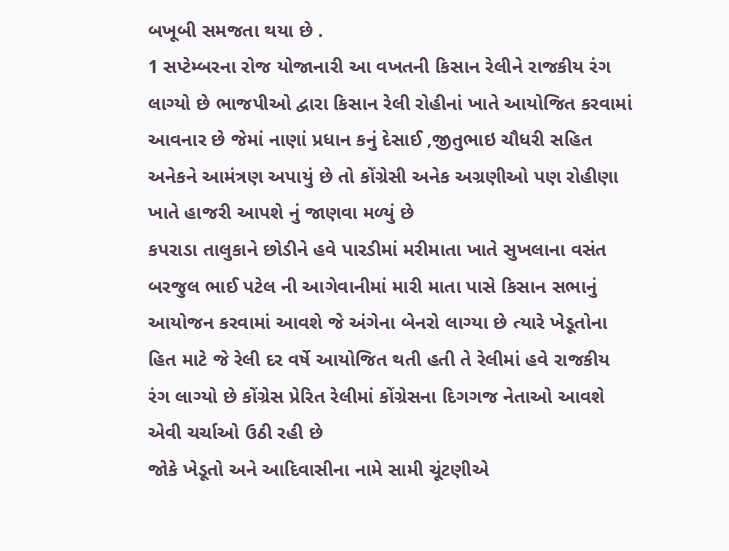બખૂબી સમજતા થયા છે .
1 સપ્ટેમ્બરના રોજ યોજાનારી આ વખતની કિસાન રેલીને રાજકીય રંગ લાગ્યો છે ભાજપીઓ દ્વારા કિસાન રેલી રોહીનાં ખાતે આયોજિત કરવામાં આવનાર છે જેમાં નાણાં પ્રધાન કનું દેસાઈ ,જીતુભાઇ ચૌધરી સહિત અનેકને આમંત્રણ અપાયું છે તો કોંગ્રેસી અનેક અગ્રણીઓ પણ રોહીણા ખાતે હાજરી આપશે નું જાણવા મળ્યું છે
કપરાડા તાલુકાને છોડીને હવે પારડીમાં મરીમાતા ખાતે સુખલાના વસંત બરજુલ ભાઈ પટેલ ની આગેવાનીમાં મારી માતા પાસે કિસાન સભાનું આયોજન કરવામાં આવશે જે અંગેના બેનરો લાગ્યા છે ત્યારે ખેડૂતોના હિત માટે જે રેલી દર વર્ષે આયોજિત થતી હતી તે રેલીમાં હવે રાજકીય રંગ લાગ્યો છે કોંગ્રેસ પ્રેરિત રેલીમાં કોંગ્રેસના દિગગજ નેતાઓ આવશે એવી ચર્ચાઓ ઉઠી રહી છે
જોકે ખેડૂતો અને આદિવાસીના નામે સામી ચૂંટણીએ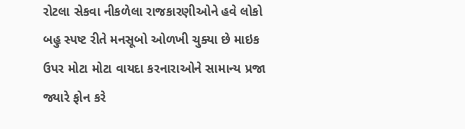રોટલા સેકવા નીકળેલા રાજકારણીઓને હવે લોકો બહુ સ્પષ્ટ રીતે મનસૂબો ઓળખી ચુક્યા છે માઇક ઉપર મોટા મોટા વાયદા કરનારાઓને સામાન્ય પ્રજા જ્યારે ફોન કરે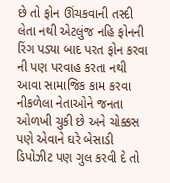છે તો ફોન ઊંચકવાની તસ્દી લેતા નથી એટલુંજ નહિ ફોનની રિંગ પડ્યા બાદ પરત ફોન કરવા ની પણ પરવાહ કરતા નથી આવા સામાજિક કામ કરવા નીકળેલા નેતાઓને જનતા ઓળખી ચુકી છે અને ચોક્કસ પણે એવાને ઘરે બેસાડી ડિપોઝીટ પણ ગુલ કરવી દે તો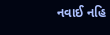નવાઈ નહિ